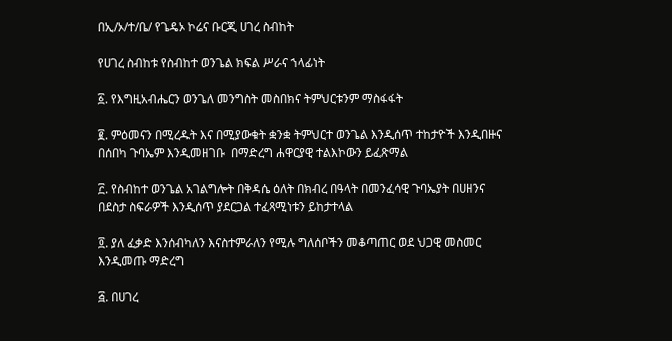በኢ/ኦ/ተ/ቤ/ የጌዴኦ ኮሬና ቡርጂ ሀገረ ስብከት

የሀገረ ስብከቱ የስብከተ ወንጌል ክፍል ሥራና ኀላፊነት

፩. የእግዚአብሔርን ወንጌለ መንግስት መስበክና ትምህርቱንም ማስፋፋት

፪. ምዕመናን በሚረዱት እና በሚያውቁት ቋንቋ ትምህርተ ወንጌል እንዲሰጥ ተከታዮች እንዲበዙና በሰበካ ጉባኤም እንዲመዘገቡ  በማድረግ ሐዋርያዊ ተልእኮውን ይፈጽማል

፫. የስብከተ ወንጌል አገልግሎት በቅዳሴ ዕለት በክብረ በዓላት በመንፈሳዊ ጉባኤያት በሀዘንና በደስታ ስፍራዎች እንዲሰጥ ያደርጋል ተፈጻሚነቱን ይከታተላል

፬. ያለ ፈቃድ እንሰብካለን እናስተምራለን የሚሉ ግለሰቦችን መቆጣጠር ወደ ህጋዊ መስመር እንዲመጡ ማድረግ

፭. በሀገረ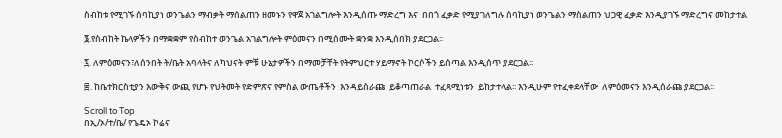ስብከቱ የሚገኙ ሰባኪያነ ወንጌልን ማብቃት ማሰልጠን ዘመኑን የዋጀ አገልግሎት እንዲሰጡ ማድረግ እና  በበጎ ፈቃድ የሚያገለግሉ ሰባኪያነ ወንጌልን ማስልጠን ህጋዊ ፈቃድ እንዲያገኙ ማድረግና መከታተል

፮.የስብከት ኬላዎችን በማቋቋም የስብከተ ወንጌል አገልግሎት ምዕመናን በሚሰሙት ቋንቋ እንዲሰበክ ያደርጋል፡፡

፯. ለምዕመናን፣ለሰንበት ት/ቤት አባላትና ለካህናት ምቹ ሁኔታዎችን በማመቻቸት የትምህርተ ሃይማኖት ኮርሶችን ይሰጣል እንዲሰጥ ያደርጋል፡፡

፰. ከቤተክርስቲያን እውቅና ውጪ የሆኑ የህትመት የድምጽና የምስል ውጤቶችን  እንዳይሰራጩ  ይቆጣጠራል  ተፈጻሚነቱን  ይከታተላል፡፡ እንዲሁም የተፈቀደላቸው  ለምዕመናን እንዲሰራጩ ያደርጋል፡፡

Scroll to Top
በኢ/ኦ/ተ/ቤ/ የጌዴኦ ኮሬና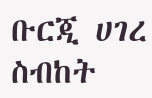ቡርጂ ሀገረ ስብከት